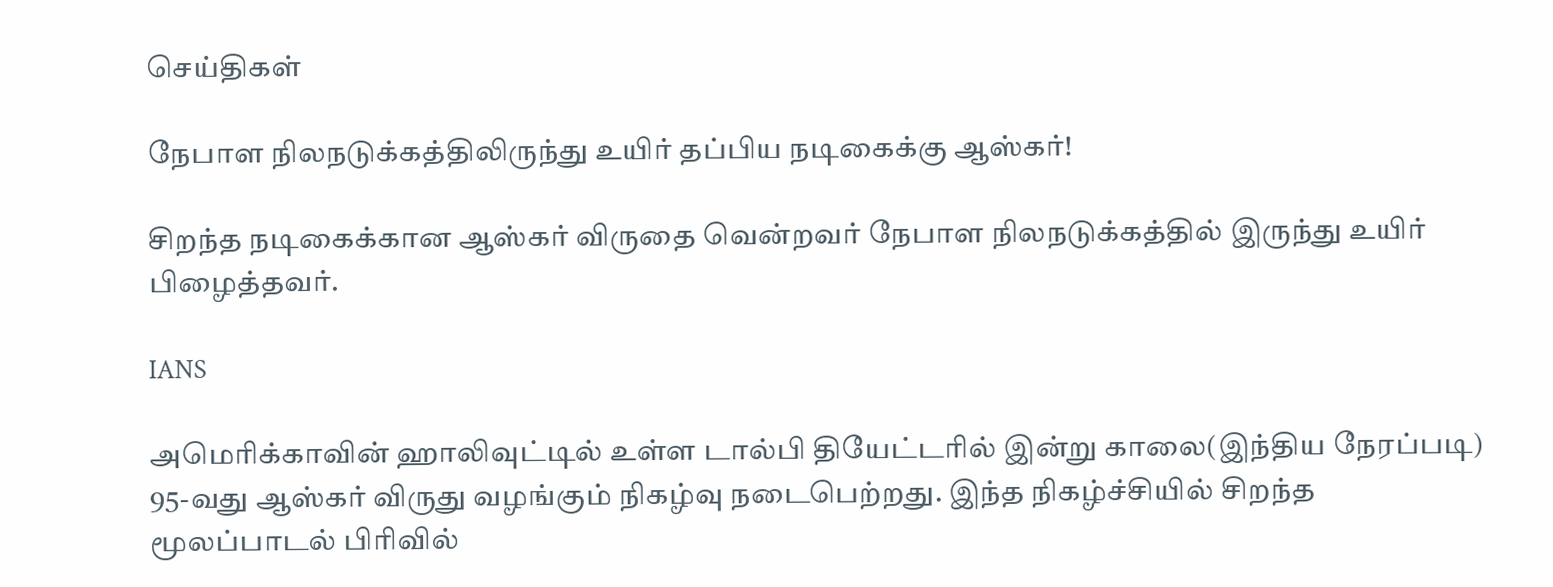செய்திகள்

நேபாள நிலநடுக்கத்திலிருந்து உயிர் தப்பிய நடிகைக்கு ஆஸ்கர்!

சிறந்த நடிகைக்கான ஆஸ்கர் விருதை வென்றவர் நேபாள நிலநடுக்கத்தில் இருந்து உயிர் பிழைத்தவர்.

IANS

அமெரிக்காவின் ஹாலிவுட்டில் உள்ள டால்பி தியேட்டரில் இன்று காலை(இந்திய நேரப்படி) 95-வது ஆஸ்கர் விருது வழங்கும் நிகழ்வு நடைபெற்றது. இந்த நிகழ்ச்சியில் சிறந்த மூலப்பாடல் பிரிவில்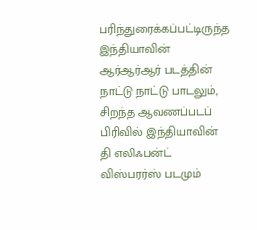பரிந்துரைக்கப்பட்டிருந்த இந்தியாவின் ஆர்ஆர்ஆர் படத்தின் நாட்டு நாட்டு பாடலும், சிறந்த ஆவணப்படப் பிரிவில் இந்தியாவின் தி எலிஃபன்ட் விஸ்பரர்ஸ் படமும்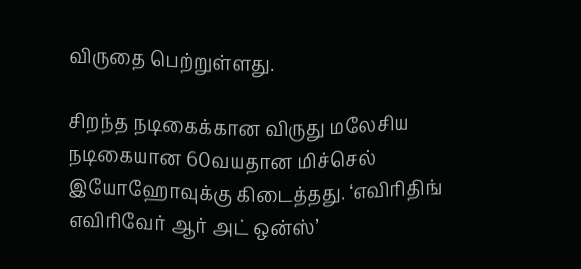விருதை பெற்றுள்ளது.

சிறந்த நடிகைக்கான விருது மலேசிய நடிகையான 60வயதான மிச்செல் இயோஹோவுக்கு கிடைத்தது. ‘எவிரிதிங் எவிரிவேர் ஆர் அட் ஒன்ஸ்’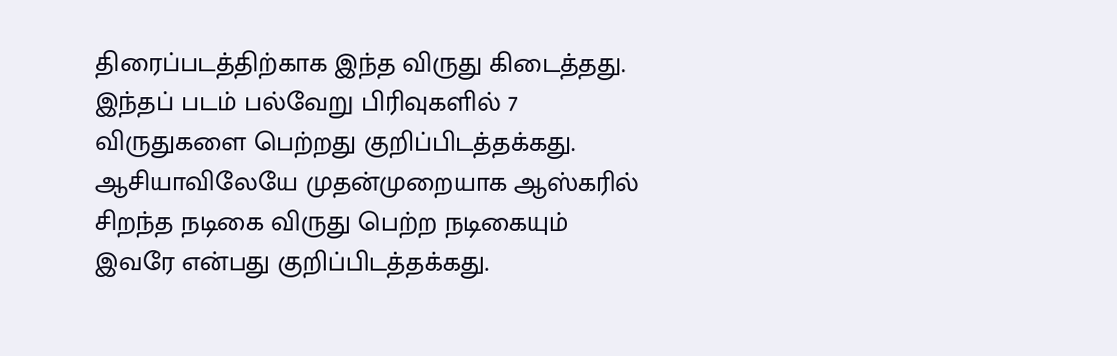திரைப்படத்திற்காக இந்த விருது கிடைத்தது. இந்தப் படம் பல்வேறு பிரிவுகளில் 7 விருதுகளை பெற்றது குறிப்பிடத்தக்கது.  ஆசியாவிலேயே முதன்முறையாக ஆஸ்கரில் சிறந்த நடிகை விருது பெற்ற நடிகையும் இவரே என்பது குறிப்பிடத்தக்கது.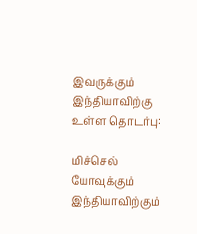இவருக்கும் இந்தியாவிற்கு உள்ள தொடர்பு:

மிச்செல் யோவுக்கும் இந்தியாவிற்கும்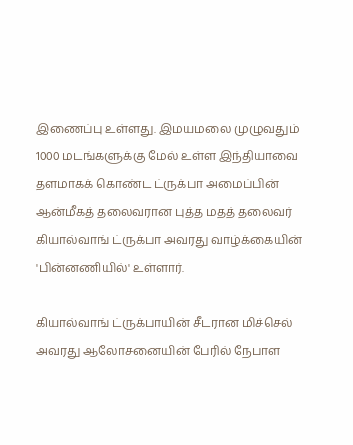இணைப்பு உள்ளது. இமயமலை முழுவதும் 1000 மடங்களுக்கு மேல் உள்ள இந்தியாவை தளமாகக் கொண்ட ட்ருக்பா அமைப்பின் ஆன்மீகத் தலைவரான புத்த மதத் தலைவர் கியால்வாங் ட்ருக்பா அவரது வாழ்க்கையின் 'பின்னணியில்' உள்ளார்.

கியால்வாங் ட்ருக்பாயின் சீடரான மிச்செல் அவரது ஆலோசனையின் பேரில் நேபாள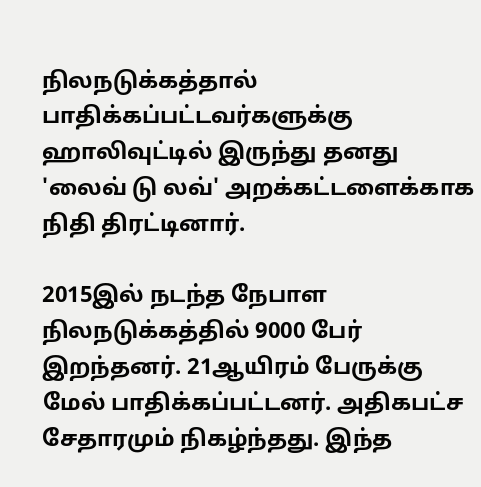நிலநடுக்கத்தால் பாதிக்கப்பட்டவர்களுக்கு ஹாலிவுட்டில் இருந்து தனது 'லைவ் டு லவ்' அறக்கட்டளைக்காக நிதி திரட்டினார்.

2015இல் நடந்த நேபாள நிலநடுக்கத்தில் 9000 பேர் இறந்தனர். 21ஆயிரம் பேருக்கு மேல் பாதிக்கப்பட்டனர். அதிகபட்ச சேதாரமும் நிகழ்ந்தது. இந்த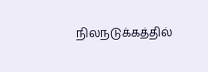நிலநடுக்கத்தில்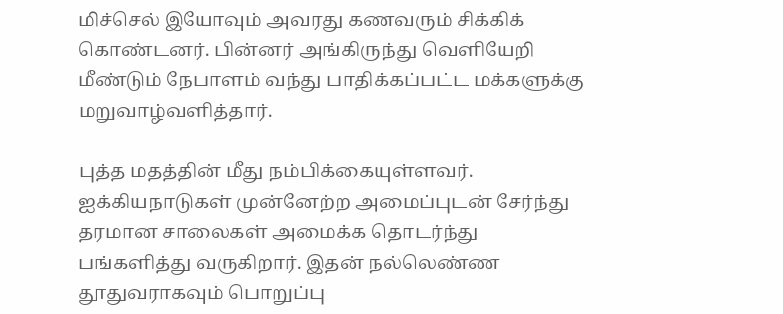மிச்செல் இயோவும் அவரது கணவரும் சிக்கிக் கொண்டனர். பின்னர் அங்கிருந்து வெளியேறி மீண்டும் நேபாளம் வந்து பாதிக்கப்பட்ட மக்களுக்கு மறுவாழ்வளித்தார்.

புத்த மதத்தின் மீது நம்பிக்கையுள்ளவர். ஐக்கியநாடுகள் முன்னேற்ற அமைப்புடன் சேர்ந்து தரமான சாலைகள் அமைக்க தொடர்ந்து பங்களித்து வருகிறார். இதன் நல்லெண்ண தூதுவராகவும் பொறுப்பு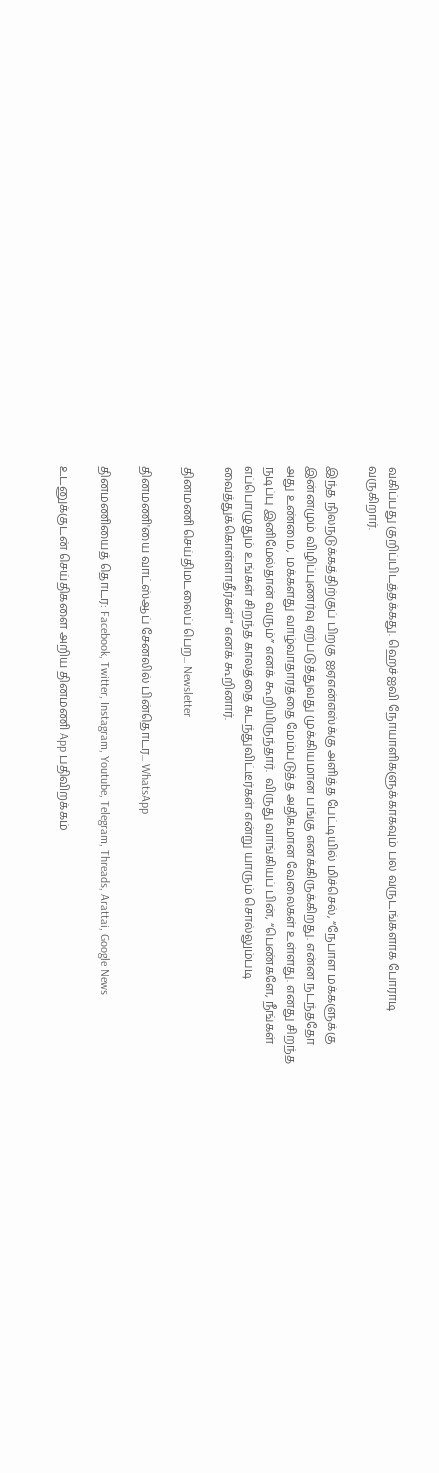வகிப்பது குறிப்பிடத்தக்கது. ஹெச்ஐவி நோயாளிகளுக்காகவும் பல வருடங்களாக போராடி வருகிறார்.

இந்த நிலநடுக்கத்திற்குப் பிறகு ஐஏஎன்எஸ்க்கு அளித்த பேட்டியில் மிச்செல், “நேபாள மக்களுக்கு இன்னமும் விழிப்புணர்வு ஏற்படுத்துவது முக்கியமான பங்கு எனக்கிருக்கிறது. என்ன நடந்ததோ அது உண்மை, மக்களது வாழ்வாதாரத்தை மேம்படுத்த அதிகமான வேலைகள் உள்ளது. எனது சிறந்த நடிப்பு இனிமேல்தான் வரும்” எனக் கூறியிருந்தார்.  விருது வாங்கியப் பின், “பெண்களே, நீங்கள் எப்பொழுதும் உங்கள் சிறந்த காலத்தை கடந்துவிட்டீர்கள் என்று யாரும் சொல்லும்படி வைத்துக்கொள்ளாதீர்கள்" எனக் கூறினார்.

தினமணி செய்திமடலைப் பெற... Newsletter

தினமணி'யை வாட்ஸ்ஆப் சேனலில் பின்தொடர... WhatsApp

தினமணியைத் தொடர: Facebook, Twitter, Instagram, Youtube, Telegram, Threads, Arattai, Google News

உடனுக்குடன் செய்திகளை அறிய தினமணி App பதிவிறக்கம்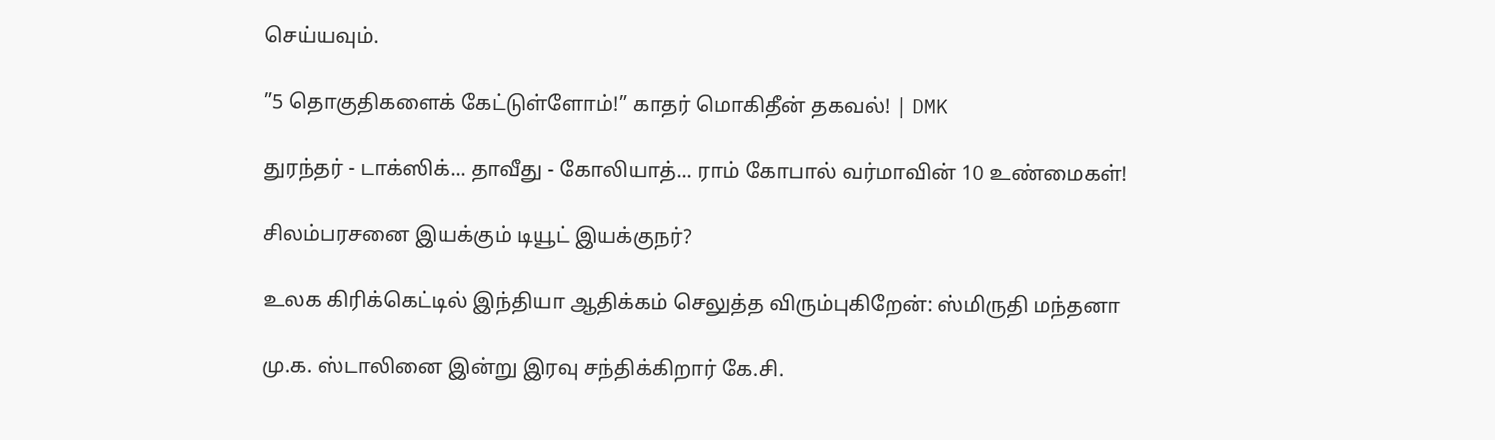செய்யவும்.

”5 தொகுதிகளைக் கேட்டுள்ளோம்!” காதர் மொகிதீன் தகவல்! | DMK

துரந்தர் - டாக்ஸிக்... தாவீது - கோலியாத்... ராம் கோபால் வர்மாவின் 10 உண்மைகள்!

சிலம்பரசனை இயக்கும் டியூட் இயக்குநர்?

உலக கிரிக்கெட்டில் இந்தியா ஆதிக்கம் செலுத்த விரும்புகிறேன்: ஸ்மிருதி மந்தனா

மு.க. ஸ்டாலினை இன்று இரவு சந்திக்கிறார் கே.சி.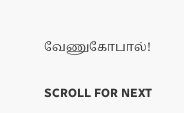வேணுகோபால்!

SCROLL FOR NEXT